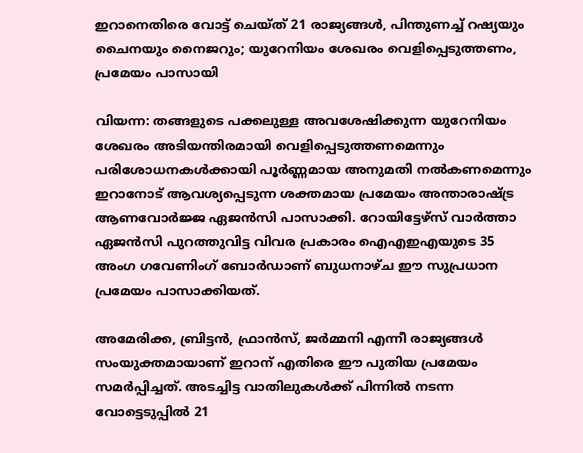ഇറാനെതിരെ വോട്ട് ചെയ്ത് 21 രാജ്യങ്ങൾ, പിന്തുണച്ച് റഷ്യയും ചൈനയും നൈജറും; യുറേനിയം ശേഖരം വെളിപ്പെടുത്തണം, പ്രമേയം പാസായി

വിയന്ന: തങ്ങളുടെ പക്കലുള്ള അവശേഷിക്കുന്ന യുറേനിയം ശേഖരം അടിയന്തിരമായി വെളിപ്പെടുത്തണമെന്നും പരിശോധനകൾക്കായി പൂർണ്ണമായ അനുമതി നൽകണമെന്നും ഇറാനോട് ആവശ്യപ്പെടുന്ന ശക്തമായ പ്രമേയം അന്താരാഷ്ട്ര ആണവോർജ്ജ ഏജൻസി പാസാക്കി. റോയിട്ടേഴ്‌സ് വാർത്താ ഏജൻസി പുറത്തുവിട്ട വിവര പ്രകാരം ഐഎഇഎയുടെ 35 അംഗ ഗവേണിംഗ് ബോർഡാണ് ബുധനാഴ്ച ഈ സുപ്രധാന പ്രമേയം പാസാക്കിയത്.

അമേരിക്ക, ബ്രിട്ടൻ, ഫ്രാൻസ്, ജർമ്മനി എന്നീ രാജ്യങ്ങൾ സംയുക്തമായാണ് ഇറാന് എതിരെ ഈ പുതിയ പ്രമേയം സമർപ്പിച്ചത്. അടച്ചിട്ട വാതിലുകൾക്ക് പിന്നിൽ നടന്ന വോട്ടെടുപ്പിൽ 21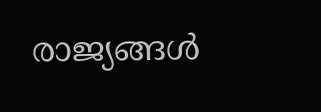രാജ്യങ്ങൾ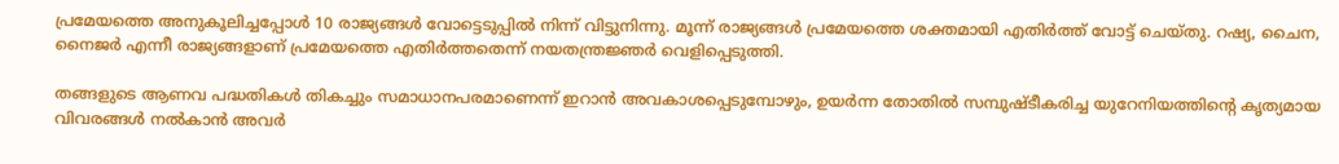പ്രമേയത്തെ അനുകൂലിച്ചപ്പോൾ 10 രാജ്യങ്ങൾ വോട്ടെടുപ്പിൽ നിന്ന് വിട്ടുനിന്നു. മൂന്ന് രാജ്യങ്ങൾ പ്രമേയത്തെ ശക്തമായി എതിർത്ത് വോട്ട് ചെയ്തു. റഷ്യ, ചൈന, നൈജർ എന്നീ രാജ്യങ്ങളാണ് പ്രമേയത്തെ എതിർത്തതെന്ന് നയതന്ത്രജ്ഞർ വെളിപ്പെടുത്തി.

തങ്ങളുടെ ആണവ പദ്ധതികൾ തികച്ചും സമാധാനപരമാണെന്ന് ഇറാൻ അവകാശപ്പെടുമ്പോഴും, ഉയർന്ന തോതിൽ സമ്പുഷ്ടീകരിച്ച യുറേനിയത്തിന്റെ കൃത്യമായ വിവരങ്ങൾ നൽകാൻ അവർ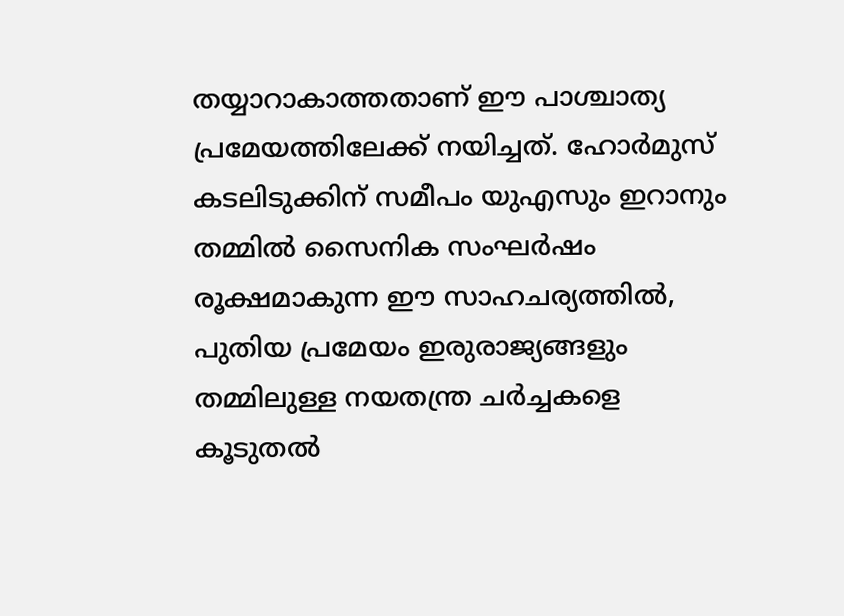തയ്യാറാകാത്തതാണ് ഈ പാശ്ചാത്യ പ്രമേയത്തിലേക്ക് നയിച്ചത്. ഹോർമുസ് കടലിടുക്കിന് സമീപം യുഎസും ഇറാനും തമ്മിൽ സൈനിക സംഘർഷം രൂക്ഷമാകുന്ന ഈ സാഹചര്യത്തിൽ, പുതിയ പ്രമേയം ഇരുരാജ്യങ്ങളും തമ്മിലുള്ള നയതന്ത്ര ചർച്ചകളെ കൂടുതൽ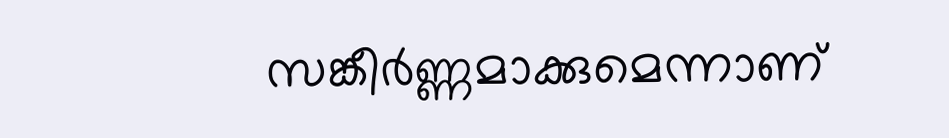സങ്കീർണ്ണമാക്കുമെന്നാണ്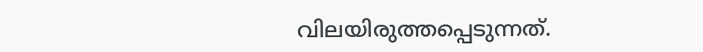വിലയിരുത്തപ്പെടുന്നത്.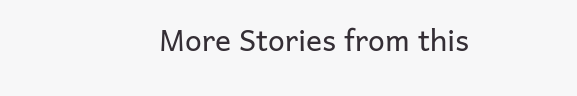More Stories from this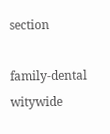section

family-dental
witywide